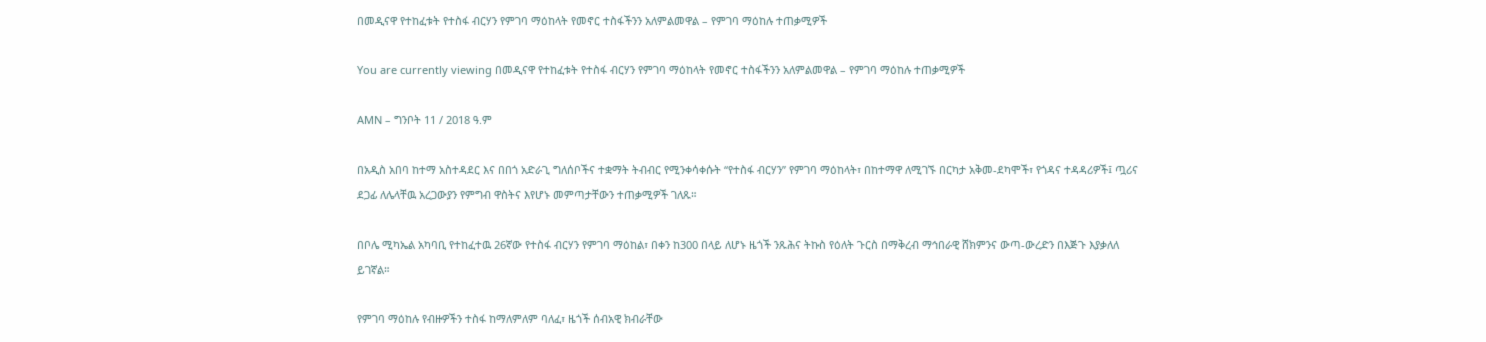በመዲናዋ የተከፈቱት የተስፋ ብርሃን የምገባ ማዕከላት የመኖር ተስፋችንን አለምልመዋል – የምገባ ማዕከሉ ተጠቃሚዎች

You are currently viewing በመዲናዋ የተከፈቱት የተስፋ ብርሃን የምገባ ማዕከላት የመኖር ተስፋችንን አለምልመዋል – የምገባ ማዕከሉ ተጠቃሚዎች

AMN – ግንቦት 11 / 2018 ዓ.ም

በአዲስ አበባ ከተማ አስተዳደር እና በበጎ አድራጊ ግለሰቦችና ተቋማት ትብብር የሚንቀሳቀሱት “የተስፋ ብርሃን” የምገባ ማዕከላት፣ በከተማዋ ለሚገኙ በርካታ አቅመ-ደካሞች፣ የጎዳና ተዳዳሪዎች፤ ጧሪና ደጋፊ ለሌላቸዉ አረጋውያን የምግብ ዋስትና እየሆኑ መምጣታቸውን ተጠቃሚዎች ገለጹ።

በቦሌ ሚካኤል አካባቢ የተከፈተዉ 26ኛው የተስፋ ብርሃን የምገባ ማዕከል፣ በቀን ከ300 በላይ ለሆኑ ዜጎች ንጹሕና ትኩስ የዕለት ጉርስ በማቅረብ ማኅበራዊ ሸክምንና ውጣ-ውረድን በእጅጉ እያቃለለ ይገኛል።

የምገባ ማዕከሉ የብዙዎችን ተስፋ ከማለምለም ባለፈ፣ ዜጎች ሰብአዊ ክብራቸው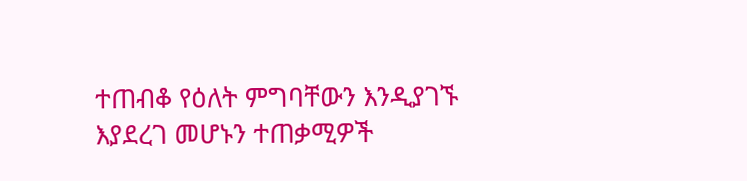ተጠብቆ የዕለት ምግባቸውን እንዲያገኙ እያደረገ መሆኑን ተጠቃሚዎች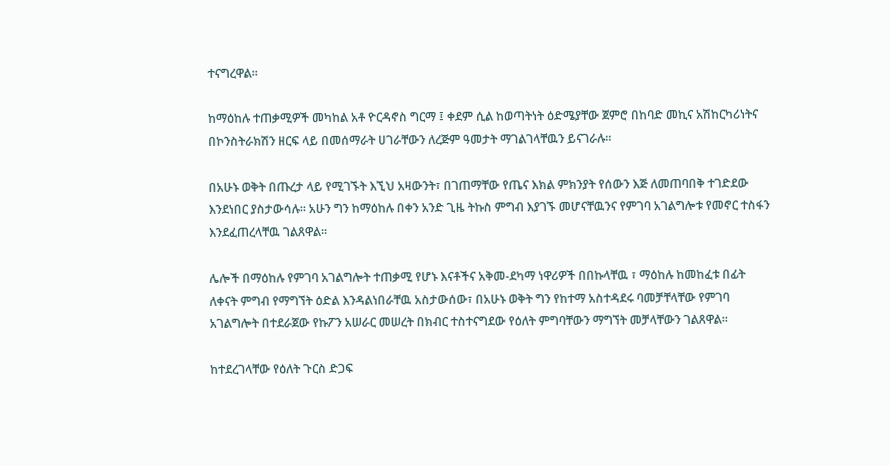ተናግረዋል፡፡

ከማዕከሉ ተጠቃሚዎች መካከል አቶ ዮርዳኖስ ግርማ ፤ ቀደም ሲል ከወጣትነት ዕድሜያቸው ጀምሮ በከባድ መኪና አሽከርካሪነትና በኮንስትራክሽን ዘርፍ ላይ በመሰማራት ሀገራቸውን ለረጅም ዓመታት ማገልገላቸዉን ይናገራሉ፡፡

በአሁኑ ወቅት በጡረታ ላይ የሚገኙት እኚህ አዛውንት፣ በገጠማቸው የጤና እክል ምክንያት የሰውን እጅ ለመጠባበቅ ተገድደው እንደነበር ያስታውሳሉ። አሁን ግን ከማዕከሉ በቀን አንድ ጊዜ ትኩስ ምግብ እያገኙ መሆናቸዉንና የምገባ አገልግሎቱ የመኖር ተስፋን እንደፈጠረላቸዉ ገልጸዋል፡፡

ሌሎች በማዕከሉ የምገባ አገልግሎት ተጠቃሚ የሆኑ እናቶችና አቅመ-ደካማ ነዋሪዎች በበኩላቸዉ ፣ ማዕከሉ ከመከፈቱ በፊት ለቀናት ምግብ የማግኘት ዕድል እንዳልነበራቸዉ አስታውሰው፣ በአሁኑ ወቅት ግን የከተማ አስተዳደሩ ባመቻቸላቸው የምገባ አገልግሎት በተደራጀው የኩፖን አሠራር መሠረት በክብር ተስተናግደው የዕለት ምግባቸውን ማግኘት መቻላቸውን ገልጸዋል።

ከተደረገላቸው የዕለት ጉርስ ድጋፍ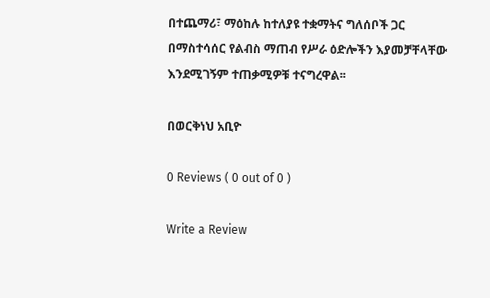በተጨማሪ፣ ማዕከሉ ከተለያዩ ተቋማትና ግለሰቦች ጋር በማስተሳሰር የልብስ ማጠብ የሥራ ዕድሎችን እያመቻቸላቸው እንደሚገኝም ተጠቃሚዎቹ ተናግረዋል፡፡

በወርቅነህ አቢዮ

0 Reviews ( 0 out of 0 )

Write a Review